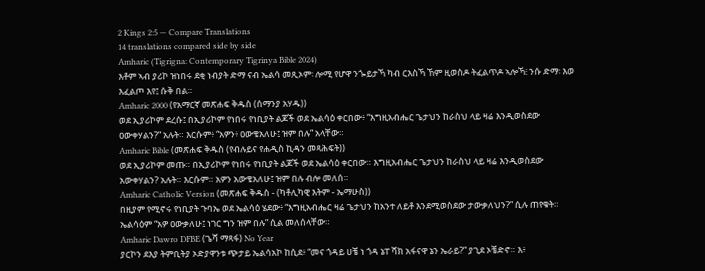2 Kings 2:5 — Compare Translations
14 translations compared side by side
Amharic (Tigrigna: Contemporary Tigrinya Bible 2024)
እቶም ኣብ ያሪኮ ዝነበሩ ደቂ ነብያት ድማ ናብ ኤልሳ መጺኦም፡ ሎሚ የሆዋ ንጐይታኻ ካብ ርእስኻ ኸም ዚወስዶ ትፈልጥዶ ኣሎኻ፧ ንሱ ድማ፡ እወ እፈልጦ እየ፤ ሱቅ በል።
Amharic 2000 (የአማርኛ መጽሐፍ ቅዱስ (ሰማንያ አሃዱ))
ወደ ኢያሪኮም ደረሱ፤ በኢያሪኮም የነበሩ የነቢያት ልጆች ወደ ኤልሳዕ ቀርበው፥ “እግዚአብሔር ጌታህን ከራስህ ላይ ዛሬ እንዲወስደው ዐውቀሃልን?” አሉት። እርሱም፥ “አዎን፥ ዐውቄአለሁ፤ ዝም በሉ” አላቸው።
Amharic Bible (መጽሐፍ ቅዱስ (የብሉይና የሐዲስ ኪዳን መጻሕፍት))
ወደ ኢያሪኮም መጡ። በኢያሪኮም የነበሩ የነቢያት ልጆች ወደ ኤልሳዕ ቀርበው። እግዚአብሔር ጌታህን ከራስህ ላይ ዛሬ እንዲወስደው አውቀሃልን? አሉት። እርሱም። አዎን አውቄአለሁ፤ ዝም በሉ ብሎ መለሰ።
Amharic Catholic Version (መጽሐፍ ቅዱስ - (ካቶሊካዊ እትም - ኤማሁስ))
በዚያም የሚኖሩ የነቢያት ጉባኤ ወደ ኤልሳዕ ሄደው፥ “እግዚአብሔር ዛሬ ጌታህን ከአንተ ለይቶ እንደሚወስደው ታውቃለህን?” ሲሉ ጠየቁት። ኤልሳዕም “አዎ ዐውቃለሁ፤ ነገር ግን ዝም በሉ” ሲል መለሰላቸው።
Amharic Dawro DFBE (ጌሻ ማጻፋ) No Year
ያርኮን ደእያ ትምቢትያ ኦድያዋንቱ ጭታይ ኤልሳአኮ ከሲደ፥ “መና ጎዳይ ሀቼ ነ ጎዳ ኔፐ ሻክ አፋናዋ ኔን ኤራይ?” ያጊደ ኦቼድኖ። እ፥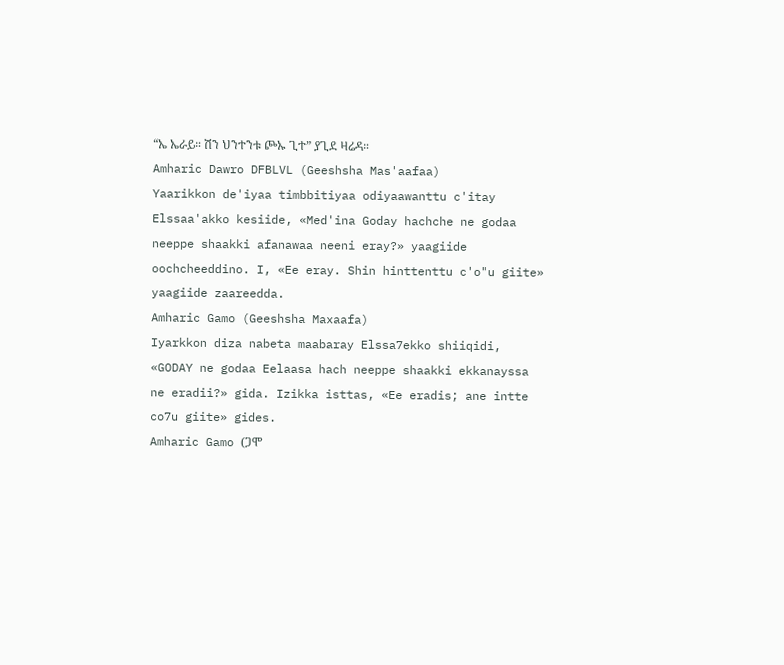“ኤ ኤራይ። ሽን ህንተንቱ ጮኡ ጊተ” ያጊደ ዛሬዳ።
Amharic Dawro DFBLVL (Geeshsha Mas'aafaa)
Yaarikkon de'iyaa timbbitiyaa odiyaawanttu c'itay Elssaa'akko kesiide, «Med'ina Goday hachche ne godaa neeppe shaakki afanawaa neeni eray?» yaagiide oochcheeddino. I, «Ee eray. Shin hinttenttu c'o"u giite» yaagiide zaareedda.
Amharic Gamo (Geeshsha Maxaafa)
Iyarkkon diza nabeta maabaray Elssa7ekko shiiqidi, «GODAY ne godaa Eelaasa hach neeppe shaakki ekkanayssa ne eradii?» gida. Izikka isttas, «Ee eradis; ane intte co7u giite» gides.
Amharic Gamo (ጋሞ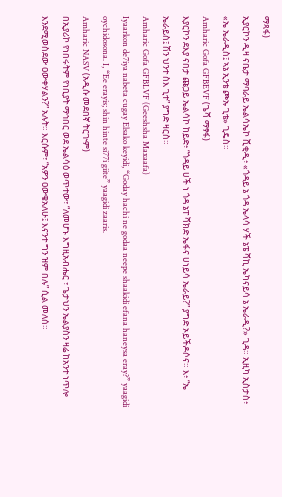ማጻፋ)
ኢያርኮን ዲዛ ናቤታ ማባራይ ኤልሳኤኮ ሺቂዲ፥ «ጎዳይ ኔ ጎዳ ኤላሳ ሃች ኔፔ ሻኪ ኤካናይሳ ኔ ኤራዲ?» ጊዳ። ኢዚካ ኢስታስ፥ «ኤ ኤራዲስ፤ ኣኔ ኢንቴ ጮኡ ጊቴ» ጊዴስ።
Amharic Gofa GFBEVF (ጌሻ ማፃፋ)
እያርኮን ደእያ ናበታ ጩጋይ ኤልሳኮ ከይድ፥ “ጎዳይ ሀች ነ ጎዳ ኔፐ ሻክድ ኤፋና ሀነይሳ ኤራይ?” ያግድ ኦይችዶሶና። እ፥ “ኤ ኤራይስ፤ ሽን ህንተ ስእ ጊተ” ያግድ ዛርስ።
Amharic Gofa GFBLVF (Geeshsha Maxaafa)
Iyaarkon de7iya nabeta cugay Elsako keyidi, “Goday hachi ne godaa neepe shaakidi efana haneysa eray?” yaagidi oychidosona. I, “Ee erayis; shin hinte si77i giite” yaagidi zaaris.
Amharic NASV (አዲሱ መደበኛ ትርጒም)
በኢያሪኮ የነበሩትም የነቢያት ማኅበር ወደ ኤልሳዕ ወጥተው፣ “ለመሆኑ እግዚአብሔር ፣ ጌታህን ኤልያስን ዛሬ ከአንተ ነጥሎ እንደሚወስደው ዐውቀሃልን?” አሉት። እርሱም፣ “አዎን ዐውቄአለሁ፤ እናንተ ግን ዝም በሉ” ሲል መለሰ።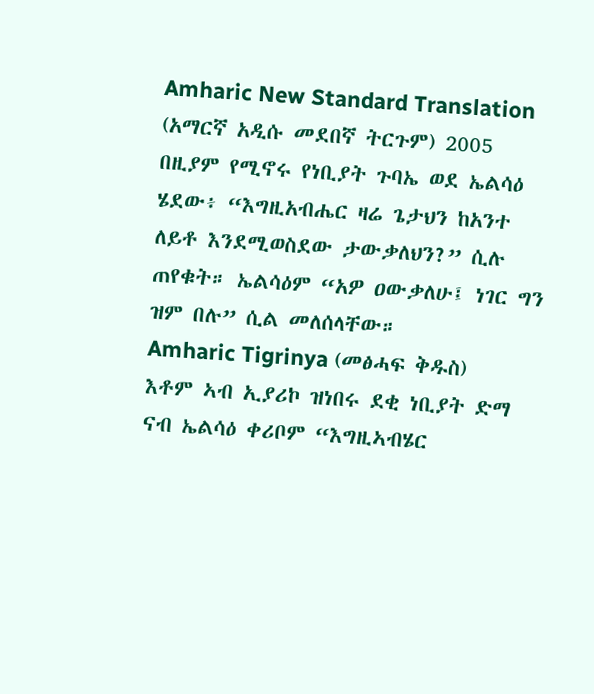Amharic New Standard Translation (አማርኛ አዲሱ መደበኛ ትርጉም) 2005
በዚያም የሚኖሩ የነቢያት ጉባኤ ወደ ኤልሳዕ ሄደው፥ “እግዚአብሔር ዛሬ ጌታህን ከአንተ ለይቶ እንደሚወስደው ታውቃለህን?” ሲሉ ጠየቁት። ኤልሳዕም “አዎ ዐውቃለሁ፤ ነገር ግን ዝም በሉ” ሲል መለሰላቸው።
Amharic Tigrinya (መፅሓፍ ቅዱስ)
እቶም ኣብ ኢያሪኮ ዝነበሩ ደቂ ነቢያት ድማ ናብ ኤልሳዕ ቀሪቦም “እግዚኣብሄር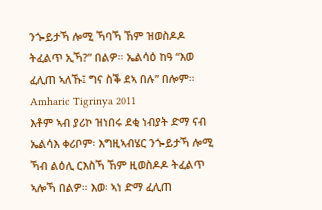ንጐይታኻ ሎሚ ኻባኻ ኸም ዝወስዶዶ ትፈልጥ ኢኻ?” በልዎ። ኤልሳዕ ከዓ “እወ ፈሊጠ ኣለኹ፤ ግና ስቕ ደኣ በሉ” በሎም።
Amharic Tigrinya 2011
እቶም ኣብ ያሪኮ ዝነበሩ ደቂ ነብያት ድማ ናብ ኤልሳእ ቀሪቦም፡ እግዚኣብሄር ንጐይታኻ ሎሚ ኻብ ልዕሊ ርእስኻ ኸም ዚወስዶዶ ትፈልጥ ኣሎኻ በልዎ። እወ፡ ኣነ ድማ ፈሊጠ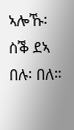ኣሎኹ፡ ስቕ ደኣ በሉ፡ በለ።